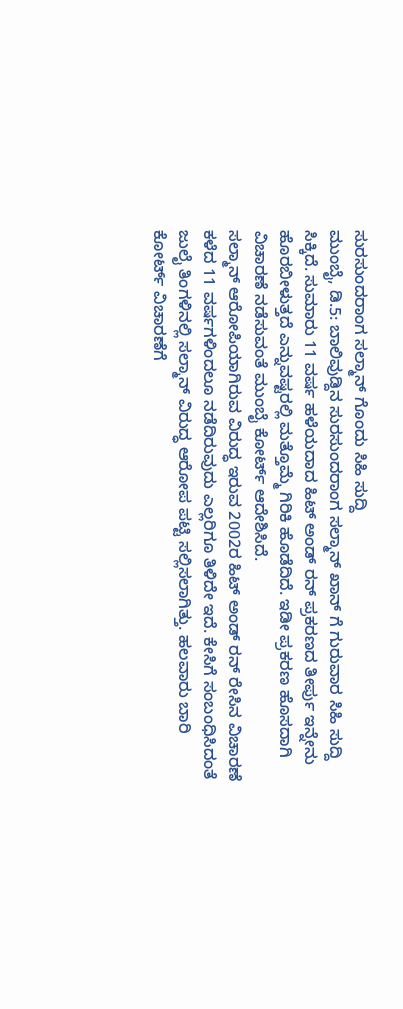ಸುರಸುಂದರಾಂಗ ಸಲ್ಮಾನ್ ಗೊಂದು ಸಿಹಿ ಸುದ್ದಿ
ಮುಂಬೈ, ಡಿ.5: ಬಾಲಿವುಡ್ದಿನ ಸುರಸುಂದರಾಂಗ ಸಲ್ಮಾನ್ ಖಾನ್ ಗೆ ಗುರುವಾರ ಸಿಹಿ ಸುದ್ದಿ ಸಿಕ್ಕಿದೆ. ಸುಮಾರು 11 ವರ್ಷ ಹಳೆಯದಾದ ಹಿಟ್ ಅಂಡ್ ರನ್ ಪ್ರಕರಣದ ತೀರ್ಪು ಇನ್ನೇನು ಹೊರಬೀಳುತ್ತದೆ ಎನ್ನುವಷ್ಟರಲ್ಲಿ ಮತ್ತೊಮ್ಮೆ ಗಿರಿಕಿ ಹೊಡೆದಿದೆ. ಇಡೀ ಪ್ರಕರಣ ಹೊಸದಾಗಿ ವಿಚಾರಣೆ ನಡೆಸುವಂತೆ ಮುಂಬೈ ಕೋರ್ಟ್ ಆದೇಶಿಸಿದೆ.
ಸಲ್ಮಾನ್ ಆರೋಪಿಯಾಗಿರುವ ವಿರುದ್ಧ ಇರುವ 2002ರ ಹಿಟ್ ಅಂಡ್ ರನ್ ರೇಸಿನ ವಿಚಾರಣೆ ಕಳೆದ 11 ವರ್ಷಗಳಿಂದಲೂ ನಡೆದಿರುವುದು ಎಲ್ಲರಿಗೂ ತಿಳಿದೇ ಇದೆ. ಕೇಸಿಗೆ ಸಂಬಂಧಿಸಿದಂತೆ ಜುಲೈ ತಿಂಗಳಿನಲ್ಲಿ ಸಲ್ಮಾನ್ ವಿರುದ್ಧ ಆರೋಪ ಪಟ್ಟಿ ಸಲ್ಲಿಸಲಾಗಿತ್ತು. ಹಲವಾರು ಬಾರಿ ಕೋರ್ಟ್ ವಿಚಾರಣೆಗೆ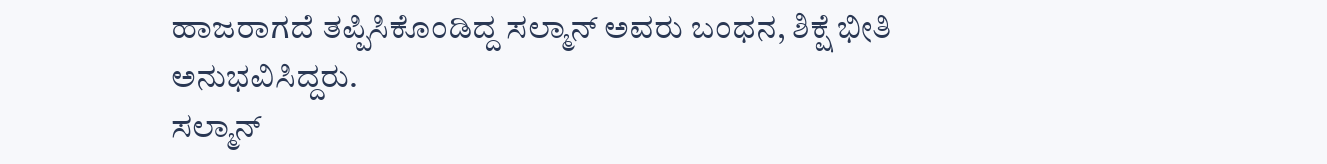ಹಾಜರಾಗದೆ ತಪ್ಪಿಸಿಕೊಂಡಿದ್ದ ಸಲ್ಮಾನ್ ಅವರು ಬಂಧನ, ಶಿಕ್ಷೆ ಭೀತಿ ಅನುಭವಿಸಿದ್ದರು.
ಸಲ್ಮಾನ್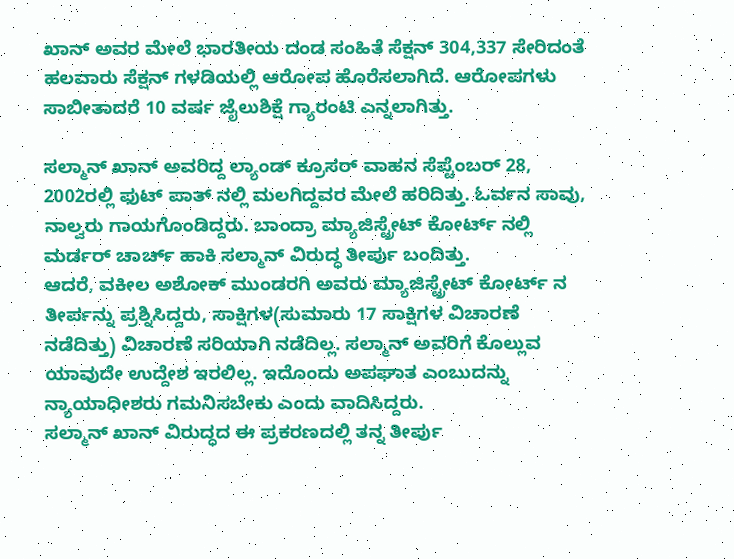ಖಾನ್ ಅವರ ಮೇಲೆ ಭಾರತೀಯ ದಂಡ ಸಂಹಿತೆ ಸೆಕ್ಷನ್ 304,337 ಸೇರಿದಂತೆ ಹಲವಾರು ಸೆಕ್ಷನ್ ಗಳಡಿಯಲ್ಲಿ ಆರೋಪ ಹೊರೆಸಲಾಗಿದೆ. ಆರೋಪಗಳು ಸಾಬೀತಾದರೆ 10 ವರ್ಷ ಜೈಲುಶಿಕ್ಷೆ ಗ್ಯಾರಂಟಿ ಎನ್ನಲಾಗಿತ್ತು.

ಸಲ್ಮಾನ್ ಖಾನ್ ಅವರಿದ್ದ ಲ್ಯಾಂಡ್ ಕ್ರೂಸರ್ ವಾಹನ ಸೆಪ್ಟೆಂಬರ್ 28, 2002ರಲ್ಲಿ ಫುಟ್ ಪಾತ್ ನಲ್ಲಿ ಮಲಗಿದ್ದವರ ಮೇಲೆ ಹರಿದಿತ್ತು. ಓರ್ವನ ಸಾವು, ನಾಲ್ವರು ಗಾಯಗೊಂಡಿದ್ದರು. ಬಾಂದ್ರಾ ಮ್ಯಾಜಿಸ್ಟ್ರೇಟ್ ಕೋರ್ಟ್ ನಲ್ಲಿ ಮರ್ಡರ್ ಚಾರ್ಚ್ ಹಾಕಿ ಸಲ್ಮಾನ್ ವಿರುದ್ಧ ತೀರ್ಪು ಬಂದಿತ್ತು.
ಆದರೆ, ವಕೀಲ ಅಶೋಕ್ ಮುಂಡರಗಿ ಅವರು ಮ್ಯಾಜಿಸ್ಟ್ರೇಟ್ ಕೋರ್ಟ್ ನ ತೀರ್ಪನ್ನು ಪ್ರಶ್ನಿಸಿದ್ದರು, ಸಾಕ್ಷಿಗಳ(ಸುಮಾರು 17 ಸಾಕ್ಷಿಗಳ ವಿಚಾರಣೆ ನಡೆದಿತ್ತು) ವಿಚಾರಣೆ ಸರಿಯಾಗಿ ನಡೆದಿಲ್ಲ. ಸಲ್ಮಾನ್ ಅವರಿಗೆ ಕೊಲ್ಲುವ ಯಾವುದೇ ಉದ್ದೇಶ ಇರಲಿಲ್ಲ. ಇದೊಂದು ಅಪಘಾತ ಎಂಬುದನ್ನು ನ್ಯಾಯಾಧೀಶರು ಗಮನಿಸಬೇಕು ಎಂದು ವಾದಿಸಿದ್ದರು.
ಸಲ್ಮಾನ್ ಖಾನ್ ವಿರುದ್ಧದ ಈ ಪ್ರಕರಣದಲ್ಲಿ ತನ್ನ ತೀರ್ಪು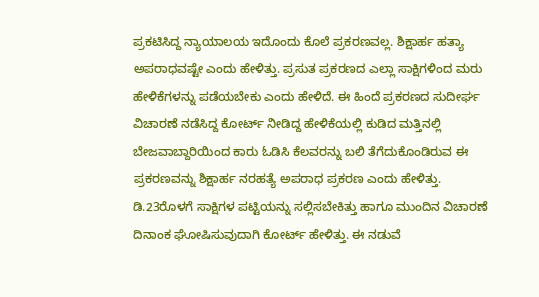ಪ್ರಕಟಿಸಿದ್ದ ನ್ಯಾಯಾಲಯ ಇದೊಂದು ಕೊಲೆ ಪ್ರಕರಣವಲ್ಲ. ಶಿಕ್ಷಾರ್ಹ ಹತ್ಯಾ ಅಪರಾಧವಷ್ಟೇ ಎಂದು ಹೇಳಿತ್ತು. ಪ್ರಸುತ ಪ್ರಕರಣದ ಎಲ್ಲಾ ಸಾಕ್ಷಿಗಳಿಂದ ಮರು ಹೇಳಿಕೆಗಳನ್ನು ಪಡೆಯಬೇಕು ಎಂದು ಹೇಳಿದೆ. ಈ ಹಿಂದೆ ಪ್ರಕರಣದ ಸುದೀರ್ಘ ವಿಚಾರಣೆ ನಡೆಸಿದ್ದ ಕೋರ್ಟ್ ನೀಡಿದ್ದ ಹೇಳಿಕೆಯಲ್ಲಿ ಕುಡಿದ ಮತ್ತಿನಲ್ಲಿ ಬೇಜವಾಬ್ದಾರಿಯಿಂದ ಕಾರು ಓಡಿಸಿ ಕೆಲವರನ್ನು ಬಲಿ ತೆಗೆದುಕೊಂಡಿರುವ ಈ ಪ್ರಕರಣವನ್ನು ಶಿಕ್ಷಾರ್ಹ ನರಹತ್ಯೆ ಅಪರಾಧ ಪ್ರಕರಣ ಎಂದು ಹೇಳಿತ್ತು.
ಡಿ.23ರೊಳಗೆ ಸಾಕ್ಷಿಗಳ ಪಟ್ಟಿಯನ್ನು ಸಲ್ಲಿಸಬೇಕಿತ್ತು ಹಾಗೂ ಮುಂದಿನ ವಿಚಾರಣೆ ದಿನಾಂಕ ಘೋಷಿಸುವುದಾಗಿ ಕೋರ್ಟ್ ಹೇಳಿತ್ತು. ಈ ನಡುವೆ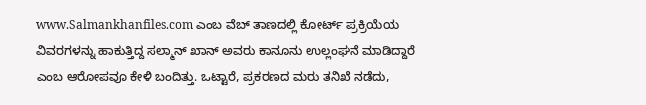www.Salmankhanfiles.com ಎಂಬ ವೆಬ್ ತಾಣದಲ್ಲಿ ಕೋರ್ಟ್ ಪ್ರಕ್ರಿಯೆಯ ವಿವರಗಳನ್ನು ಹಾಕುತ್ತಿದ್ದ ಸಲ್ಮಾನ್ ಖಾನ್ ಅವರು ಕಾನೂನು ಉಲ್ಲಂಘನೆ ಮಾಡಿದ್ದಾರೆ ಎಂಬ ಆರೋಪವೂ ಕೇಳಿ ಬಂದಿತ್ತು. ಒಟ್ಟಾರೆ, ಪ್ರಕರಣದ ಮರು ತನಿಖೆ ನಡೆದು,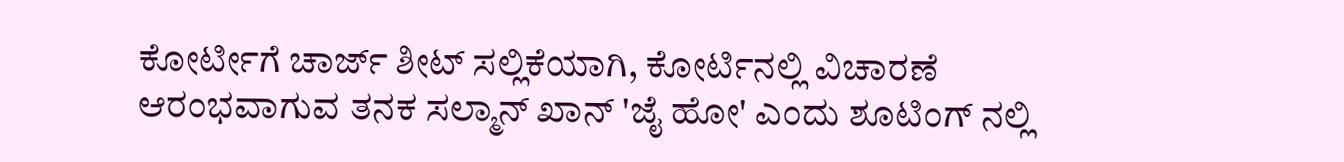ಕೋರ್ಟೀಗೆ ಚಾರ್ಜ್ ಶೀಟ್ ಸಲ್ಲಿಕೆಯಾಗಿ, ಕೋರ್ಟಿನಲ್ಲಿ ವಿಚಾರಣೆ ಆರಂಭವಾಗುವ ತನಕ ಸಲ್ಮಾನ್ ಖಾನ್ 'ಜೈ ಹೋ' ಎಂದು ಶೂಟಿಂಗ್ ನಲ್ಲಿ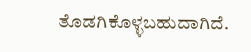ತೊಡಗಿಕೊಳ್ಳಬಹುದಾಗಿದೆ.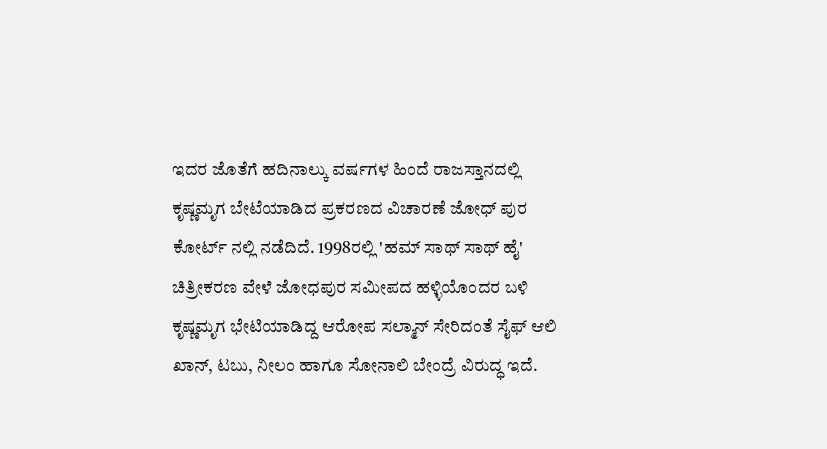ಇದರ ಜೊತೆಗೆ ಹದಿನಾಲ್ಕು ವರ್ಷಗಳ ಹಿಂದೆ ರಾಜಸ್ತಾನದಲ್ಲಿ ಕೃಷ್ಣಮೃಗ ಬೇಟೆಯಾಡಿದ ಪ್ರಕರಣದ ವಿಚಾರಣೆ ಜೋಧ್ ಪುರ ಕೋರ್ಟ್ ನಲ್ಲಿ ನಡೆದಿದೆ. 1998ರಲ್ಲಿ 'ಹಮ್ ಸಾಥ್ ಸಾಥ್ ಹೈ' ಚಿತ್ರೀಕರಣ ವೇಳೆ ಜೋಧಪುರ ಸಮೀಪದ ಹಳ್ಳಿಯೊಂದರ ಬಳಿ ಕೃಷ್ಣಮೃಗ ಭೇಟಿಯಾಡಿದ್ದ ಆರೋಪ ಸಲ್ಮಾನ್ ಸೇರಿದಂತೆ ಸೈಫ್ ಆಲಿ ಖಾನ್, ಟಬು, ನೀಲಂ ಹಾಗೂ ಸೋನಾಲಿ ಬೇಂದ್ರೆ ವಿರುದ್ಧ ಇದೆ.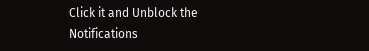Click it and Unblock the Notifications